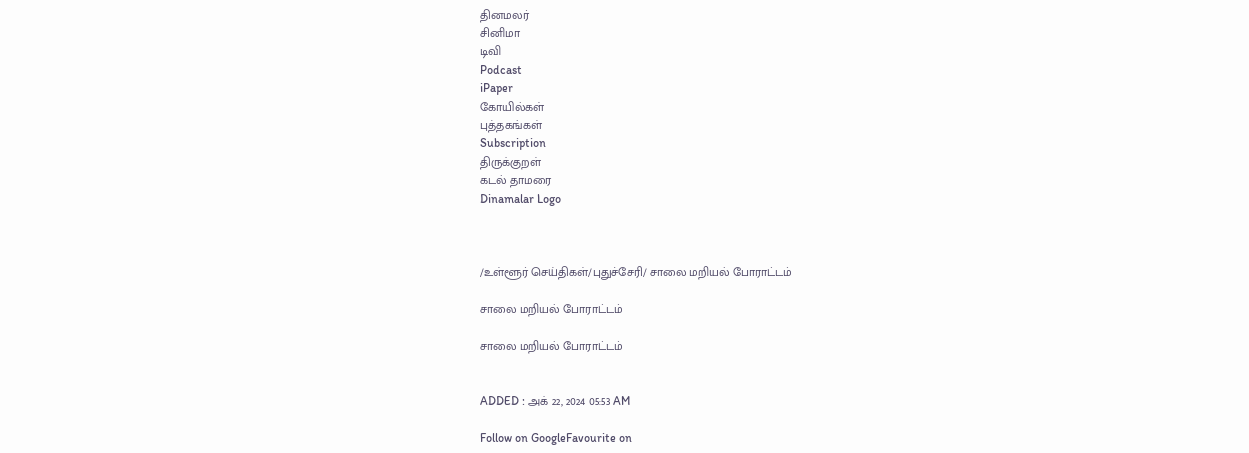தினமலர்
சினிமா
டிவி
Podcast
iPaper
கோயில்கள்
புத்தகங்கள்
Subscription
திருக்குறள்
கடல் தாமரை
Dinamalar Logo



/உள்ளூர் செய்திகள்/புதுச்சேரி/ சாலை மறியல் போராட்டம்

சாலை மறியல் போராட்டம்

சாலை மறியல் போராட்டம்


ADDED : அக் 22, 2024 05:53 AM

Follow on GoogleFavourite on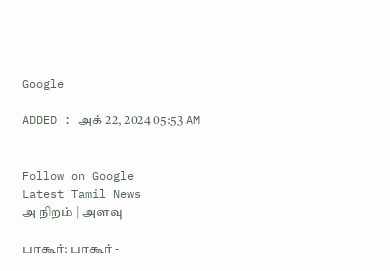Google

ADDED : அக் 22, 2024 05:53 AM


Follow on Google
Latest Tamil News
அ நிறம் | அளவு

பாகூர்: பாகூர் -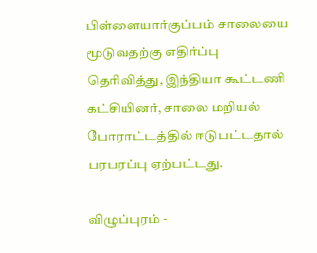பிள்ளையார்குப்பம் சாலையை மூடுவதற்கு எதிர்ப்பு தெரிவித்து, இந்தியா கூட்டணி கட்சியினர், சாலை மறியல் போராட்டத்தில் ஈடுபட்டதால் பரபரப்பு ஏற்பட்டது.

விழுப்புரம் -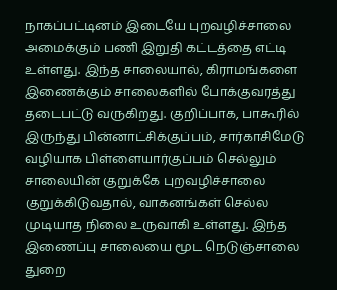நாகப்பட்டினம் இடையே புறவழிச்சாலை அமைக்கும் பணி இறுதி கட்டத்தை எட்டி உள்ளது. இந்த சாலையால், கிராமங்களை இணைக்கும் சாலைகளில் போக்குவரத்து தடைபட்டு வருகிறது. குறிப்பாக, பாகூரில் இருந்து பின்னாட்சிக்குப்பம், சார்காசிமேடு வழியாக பிள்ளையார்குப்பம் செல்லும் சாலையின் குறுக்கே புறவழிச்சாலை குறுக்கிடுவதால், வாகனங்கள் செல்ல முடியாத நிலை உருவாகி உள்ளது. இந்த இணைப்பு சாலையை மூட நெடுஞ்சாலை துறை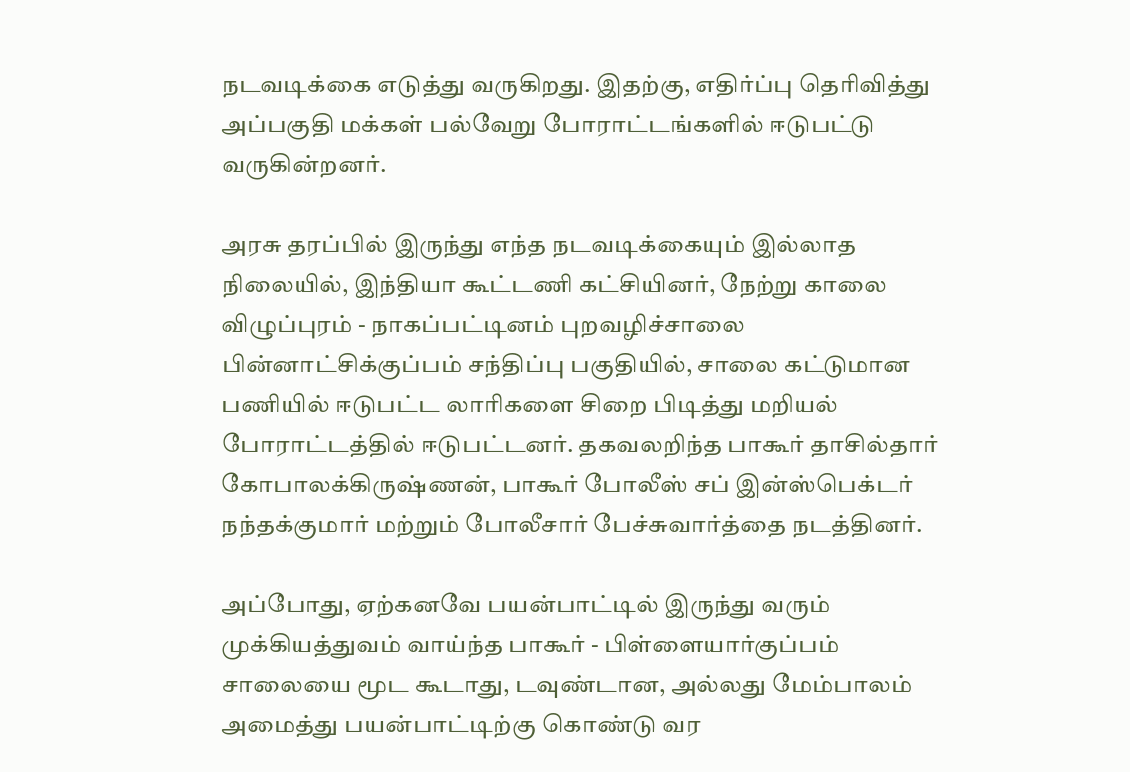நடவடிக்கை எடுத்து வருகிறது. இதற்கு, எதிர்ப்பு தெரிவித்து அப்பகுதி மக்கள் பல்வேறு போராட்டங்களில் ஈடுபட்டு வருகின்றனர்.

அரசு தரப்பில் இருந்து எந்த நடவடிக்கையும் இல்லாத நிலையில், இந்தியா கூட்டணி கட்சியினர், நேற்று காலை விழுப்புரம் - நாகப்பட்டினம் புறவழிச்சாலை பின்னாட்சிக்குப்பம் சந்திப்பு பகுதியில், சாலை கட்டுமான பணியில் ஈடுபட்ட லாரிகளை சிறை பிடித்து மறியல் போராட்டத்தில் ஈடுபட்டனர். தகவலறிந்த பாகூர் தாசில்தார் கோபாலக்கிருஷ்ணன், பாகூர் போலீஸ் சப் இன்ஸ்பெக்டர் நந்தக்குமார் மற்றும் போலீசார் பேச்சுவார்த்தை நடத்தினர்.

அப்போது, ஏற்கனவே பயன்பாட்டில் இருந்து வரும் முக்கியத்துவம் வாய்ந்த பாகூர் - பிள்ளையார்குப்பம் சாலையை மூட கூடாது, டவுண்டான, அல்லது மேம்பாலம் அமைத்து பயன்பாட்டிற்கு கொண்டு வர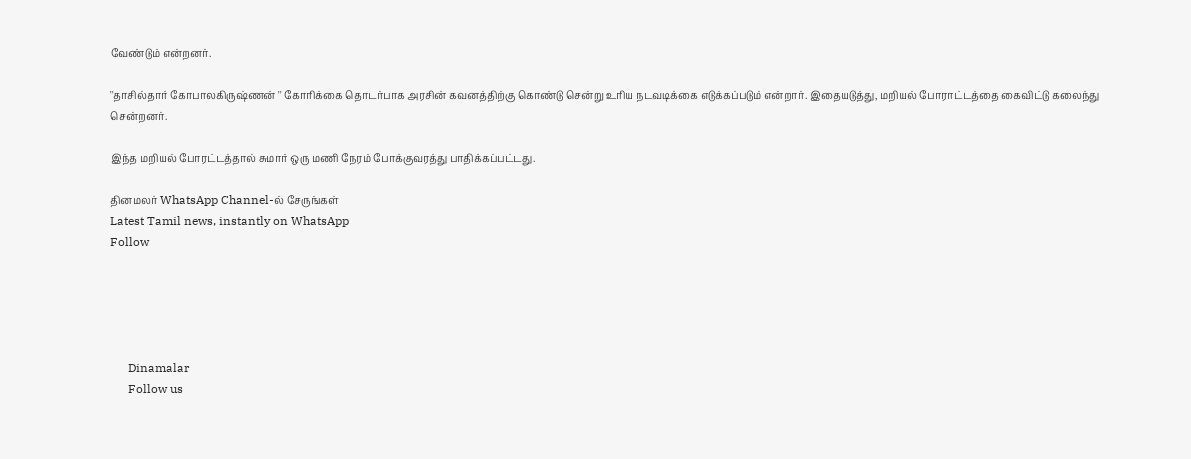வேண்டும் என்றனர்.

''தாசில்தார் கோபாலகிருஷ்ணன் '' கோரிக்கை தொடர்பாக அரசின் கவனத்திற்கு கொண்டு சென்று உரிய நடவடிக்கை எடுக்கப்படும் என்றார். இதையடுத்து, மறியல் போராட்டத்தை கைவிட்டு கலைந்து சென்றனர்.

இந்த மறியல் போரட்டத்தால் சுமார் ஒரு மணி நேரம் போக்குவரத்து பாதிக்கப்பட்டது.

தினமலர் WhatsApp Channel-ல் சேருங்கள்
Latest Tamil news, instantly on WhatsApp
Follow





      Dinamalar
      Follow us